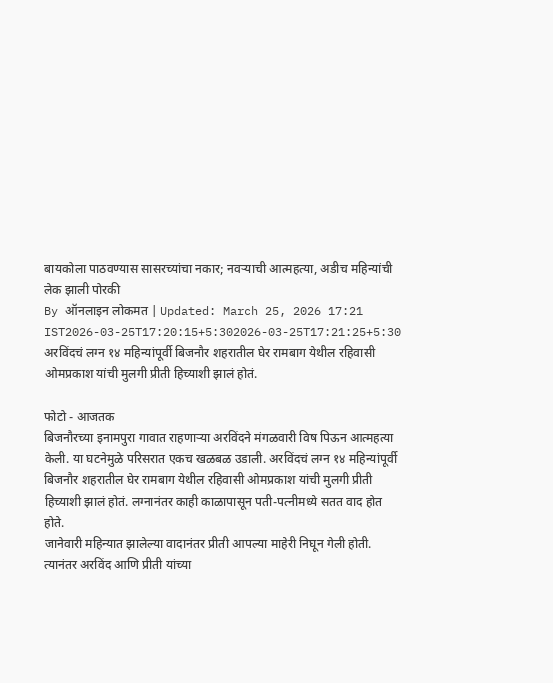बायकोला पाठवण्यास सासरच्यांचा नकार; नवऱ्याची आत्महत्या, अडीच महिन्यांची लेक झाली पोरकी
By ऑनलाइन लोकमत | Updated: March 25, 2026 17:21 IST2026-03-25T17:20:15+5:302026-03-25T17:21:25+5:30
अरविंदचं लग्न १४ महिन्यांपूर्वी बिजनौर शहरातील घेर रामबाग येथील रहिवासी ओमप्रकाश यांची मुलगी प्रीती हिच्याशी झालं होतं.

फोटो - आजतक
बिजनौरच्या इनामपुरा गावात राहणाऱ्या अरविंदने मंगळवारी विष पिऊन आत्महत्या केली. या घटनेमुळे परिसरात एकच खळबळ उडाली. अरविंदचं लग्न १४ महिन्यांपूर्वी बिजनौर शहरातील घेर रामबाग येथील रहिवासी ओमप्रकाश यांची मुलगी प्रीती हिच्याशी झालं होतं. लग्नानंतर काही काळापासून पती-पत्नीमध्ये सतत वाद होत होते.
जानेवारी महिन्यात झालेल्या वादानंतर प्रीती आपल्या माहेरी निघून गेली होती. त्यानंतर अरविंद आणि प्रीती यांच्या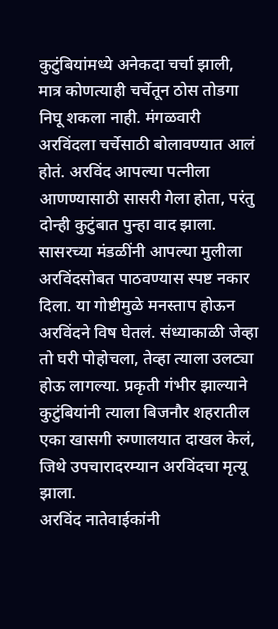कुटुंबियांमध्ये अनेकदा चर्चा झाली, मात्र कोणत्याही चर्चेतून ठोस तोडगा निघू शकला नाही. मंगळवारी अरविंदला चर्चेसाठी बोलावण्यात आलं होतं. अरविंद आपल्या पत्नीला आणण्यासाठी सासरी गेला होता, परंतु दोन्ही कुटुंबात पुन्हा वाद झाला.
सासरच्या मंडळींनी आपल्या मुलीला अरविंदसोबत पाठवण्यास स्पष्ट नकार दिला. या गोष्टीमुळे मनस्ताप होऊन अरविंदने विष घेतलं. संध्याकाळी जेव्हा तो घरी पोहोचला, तेव्हा त्याला उलट्या होऊ लागल्या. प्रकृती गंभीर झाल्याने कुटुंबियांनी त्याला बिजनौर शहरातील एका खासगी रुग्णालयात दाखल केलं, जिथे उपचारादरम्यान अरविंदचा मृत्यू झाला.
अरविंद नातेवाईकांनी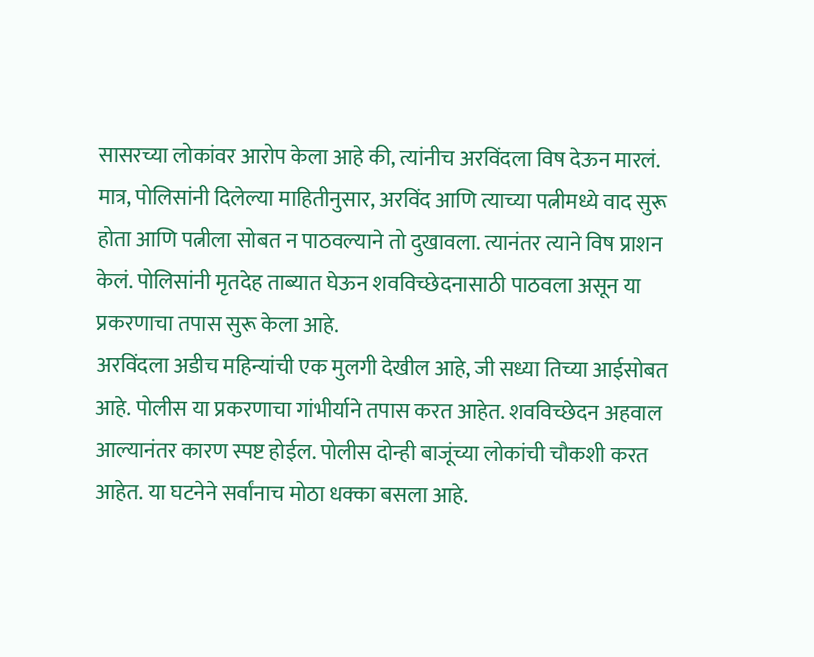सासरच्या लोकांवर आरोप केला आहे की, त्यांनीच अरविंदला विष देऊन मारलं. मात्र, पोलिसांनी दिलेल्या माहितीनुसार, अरविंद आणि त्याच्या पत्नीमध्ये वाद सुरू होता आणि पत्नीला सोबत न पाठवल्याने तो दुखावला. त्यानंतर त्याने विष प्राशन केलं. पोलिसांनी मृतदेह ताब्यात घेऊन शवविच्छेदनासाठी पाठवला असून या प्रकरणाचा तपास सुरू केला आहे.
अरविंदला अडीच महिन्यांची एक मुलगी देखील आहे, जी सध्या तिच्या आईसोबत आहे. पोलीस या प्रकरणाचा गांभीर्याने तपास करत आहेत. शवविच्छेदन अहवाल आल्यानंतर कारण स्पष्ट होईल. पोलीस दोन्ही बाजूंच्या लोकांची चौकशी करत आहेत. या घटनेने सर्वांनाच मोठा धक्का बसला आहे.